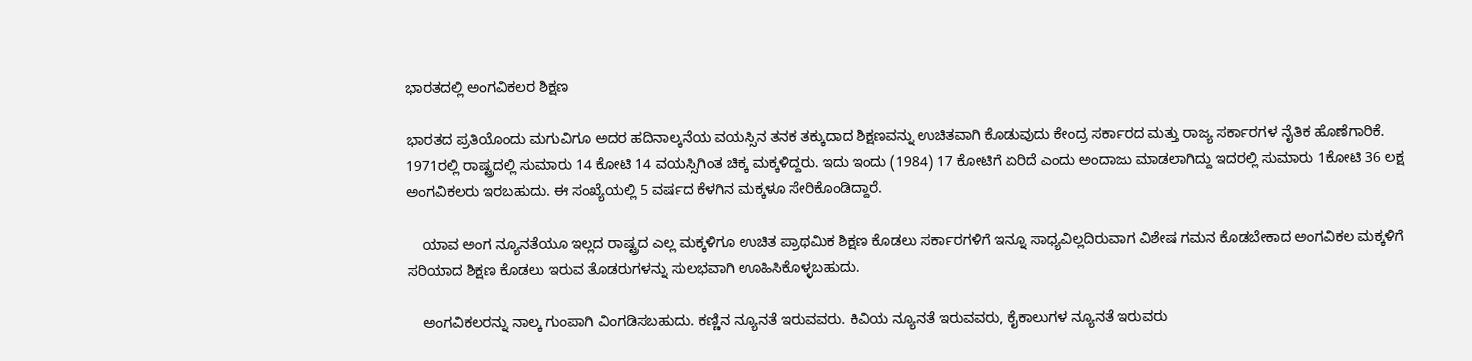ಭಾರತದಲ್ಲಿ ಅಂಗವಿಕಲರ ಶಿಕ್ಷಣ

ಭಾರತದ ಪ್ರತಿಯೊಂದು ಮಗುವಿಗೂ ಅದರ ಹದಿನಾಲ್ಕನೆಯ ವಯಸ್ಸಿನ ತನಕ ತಕ್ಕುದಾದ ಶಿಕ್ಷಣವನ್ನು ಉಚಿತವಾಗಿ ಕೊಡುವುದು ಕೇಂದ್ರ ಸರ್ಕಾರದ ಮತ್ತು ರಾಜ್ಯ ಸರ್ಕಾರಗಳ ನೈತಿಕ ಹೊಣೆಗಾರಿಕೆ. 1971ರಲ್ಲಿ ರಾಷ್ಟ್ರದಲ್ಲಿ ಸುಮಾರು 14 ಕೋಟಿ 14 ವಯಸ್ಸಿಗಿಂತ ಚಿಕ್ಕ ಮಕ್ಕಳಿದ್ದರು. ಇದು ಇಂದು (1984) 17 ಕೋಟಿಗೆ ಏರಿದೆ ಎಂದು ಅಂದಾಜು ಮಾಡಲಾಗಿದ್ದು ಇದರಲ್ಲಿ ಸುಮಾರು 1ಕೋಟಿ 36 ಲಕ್ಷ ಅಂಗವಿಕಲರು ಇರಬಹುದು. ಈ ಸಂಖ್ಯೆಯಲ್ಲಿ 5 ವರ್ಷದ ಕೆಳಗಿನ ಮಕ್ಕಳೂ ಸೇರಿಕೊಂಡಿದ್ದಾರೆ.

    ಯಾವ ಅಂಗ ನ್ಯೂನತೆಯೂ ಇಲ್ಲದ ರಾಷ್ಟ್ರದ ಎಲ್ಲ ಮಕ್ಕಳಿಗೂ ಉಚಿತ ಪ್ರಾಥಮಿಕ ಶಿಕ್ಷಣ ಕೊಡಲು ಸರ್ಕಾರಗಳಿಗೆ ಇನ್ನೂ ಸಾಧ್ಯವಿಲ್ಲದಿರುವಾಗ ವಿಶೇಷ ಗಮನ ಕೊಡಬೇಕಾದ ಅಂಗವಿಕಲ ಮಕ್ಕಳಿಗೆ ಸರಿಯಾದ ಶಿಕ್ಷಣ ಕೊಡಲು ಇರುವ ತೊಡರುಗಳನ್ನು ಸುಲಭವಾಗಿ ಊಹಿಸಿಕೊಳ್ಳಬಹುದು.

    ಅಂಗವಿಕಲರನ್ನು ನಾಲ್ಕ ಗುಂಪಾಗಿ ವಿಂಗಡಿಸಬಹುದು. ಕಣ್ಣಿನ ನ್ಯೂನತೆ ಇರುವವರು. ಕಿವಿಯ ನ್ಯೂನತೆ ಇರುವವರು, ಕೈಕಾಲುಗಳ ನ್ಯೂನತೆ ಇರುವರು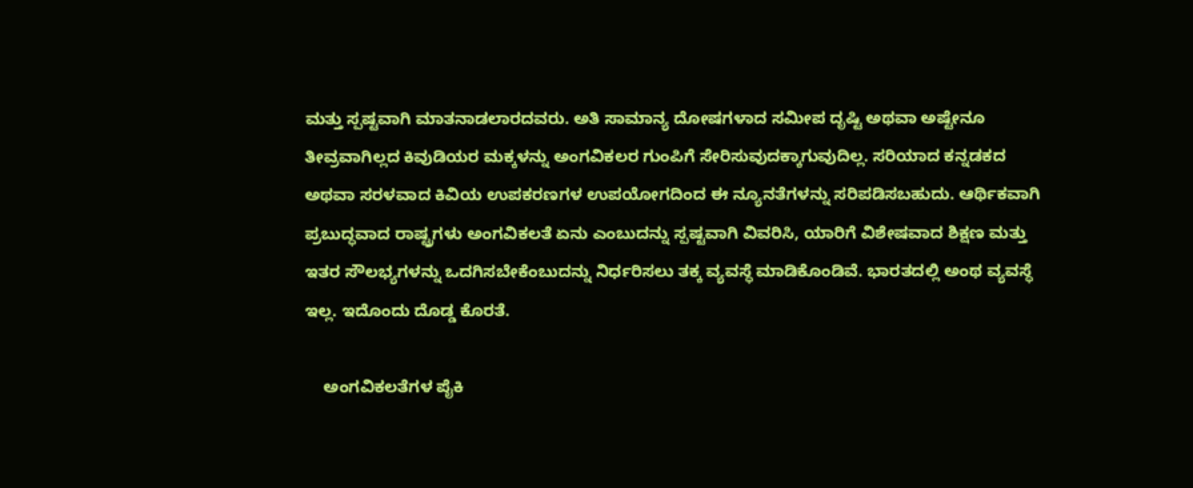ಮತ್ತು ಸ್ಪಷ್ಟವಾಗಿ ಮಾತನಾಡಲಾರದವರು. ಅತಿ ಸಾಮಾನ್ಯ ದೋಷಗಳಾದ ಸಮೀಪ ದೃಷ್ಟಿ ಅಥವಾ ಅಷ್ಟೇನೂ ತೀವ್ರವಾಗಿಲ್ಲದ ಕಿವುಡಿಯರ ಮಕ್ಕಳನ್ನು ಅಂಗವಿಕಲರ ಗುಂಪಿಗೆ ಸೇರಿಸುವುದಕ್ಕಾಗುವುದಿಲ್ಲ. ಸರಿಯಾದ ಕನ್ನಡಕದ ಅಥವಾ ಸರಳವಾದ ಕಿವಿಯ ಉಪಕರಣಗಳ ಉಪಯೋಗದಿಂದ ಈ ನ್ಯೂನತೆಗಳನ್ನು ಸರಿಪಡಿಸಬಹುದು. ಆರ್ಥಿಕವಾಗಿ ಪ್ರಬುದ್ಧವಾದ ರಾಷ್ಟ್ರಗಳು ಅಂಗವಿಕಲತೆ ಏನು ಎಂಬುದನ್ನು ಸ್ಪಷ್ಟವಾಗಿ ವಿವರಿಸಿ, ಯಾರಿಗೆ ವಿಶೇಷವಾದ ಶಿಕ್ಷಣ ಮತ್ತು ಇತರ ಸೌಲಭ್ಯಗಳನ್ನು ಒದಗಿಸಬೇಕೆಂಬುದನ್ನು ನಿರ್ಧರಿಸಲು ತಕ್ಕ ವ್ಯವಸ್ಧೆ ಮಾಡಿಕೊಂಡಿವೆ. ಭಾರತದಲ್ಲಿ ಅಂಥ ವ್ಯವಸ್ಧೆ ಇಲ್ಲ. ಇದೊಂದು ದೊಡ್ಡ ಕೊರತೆ.

    ಅಂಗವಿಕಲತೆಗಳ ಪೈಕಿ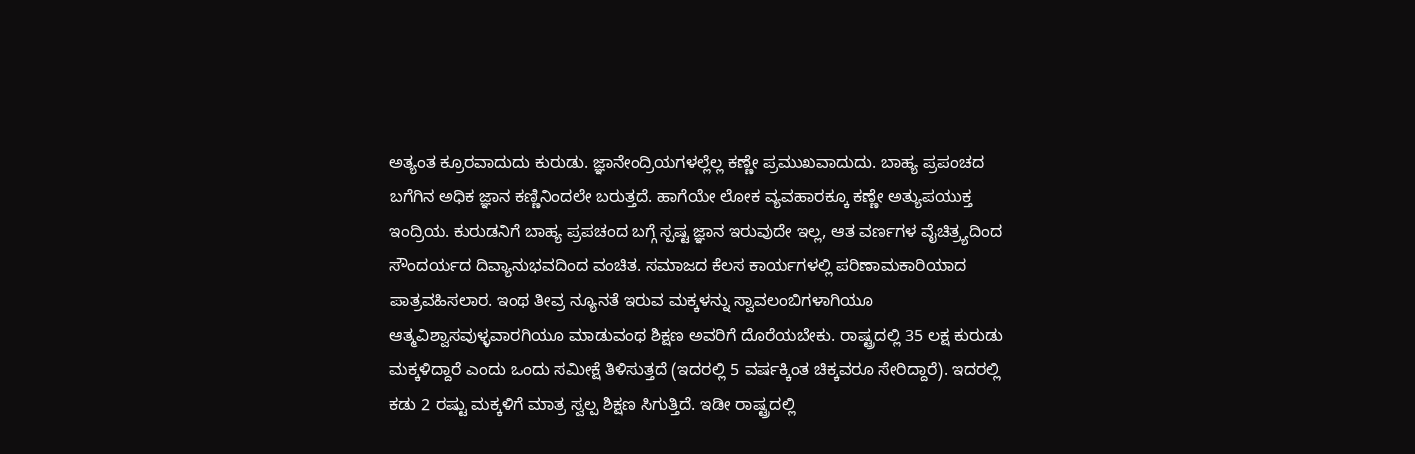ಅತ್ಯಂತ ಕ್ರೂರವಾದುದು ಕುರುಡು. ಜ್ಞಾನೇಂದ್ರಿಯಗಳಲ್ಲೆಲ್ಲ ಕಣ್ಣೇ ಪ್ರಮುಖವಾದುದು. ಬಾಹ್ಯ ಪ್ರಪಂಚದ ಬಗೆಗಿನ ಅಧಿಕ ಜ್ಞಾನ ಕಣ್ಣಿನಿಂದಲೇ ಬರುತ್ತದೆ. ಹಾಗೆಯೇ ಲೋಕ ವ್ಯವಹಾರಕ್ಕೂ ಕಣ್ಣೇ ಅತ್ಯುಪಯುಕ್ತ ಇಂದ್ರಿಯ. ಕುರುಡನಿಗೆ ಬಾಹ್ಯ ಪ್ರಪಚಂದ ಬಗ್ಗೆ ಸ್ಪಷ್ಟ ಜ್ಞಾನ ಇರುವುದೇ ಇಲ್ಲ, ಆತ ವರ್ಣಗಳ ವೈಚಿತ್ರ್ಯದಿಂದ ಸೌಂದರ್ಯದ ದಿವ್ಯಾನುಭವದಿಂದ ವಂಚಿತ. ಸಮಾಜದ ಕೆಲಸ ಕಾರ್ಯಗಳಲ್ಲಿ ಪರಿಣಾಮಕಾರಿಯಾದ ಪಾತ್ರವಹಿಸಲಾರ. ಇಂಥ ತೀವ್ರ ನ್ಯೂನತೆ ಇರುವ ಮಕ್ಕಳನ್ನು ಸ್ವಾವಲಂಬಿಗಳಾಗಿಯೂ ಆತ್ಮವಿಶ್ವಾಸವುಳ್ಳವಾರಗಿಯೂ ಮಾಡುವಂಥ ಶಿಕ್ಷಣ ಅವರಿಗೆ ದೊರೆಯಬೇಕು. ರಾಷ್ಟ್ರದಲ್ಲಿ 35 ಲಕ್ಷ ಕುರುಡು ಮಕ್ಕಳಿದ್ದಾರೆ ಎಂದು ಒಂದು ಸಮೀಕ್ಷೆ ತಿಳಿಸುತ್ತದೆ (ಇದರಲ್ಲಿ 5 ವರ್ಷಕ್ಕಿಂತ ಚಿಕ್ಕವರೂ ಸೇರಿದ್ದಾರೆ). ಇದರಲ್ಲಿ ಕಡು 2 ರಷ್ಟು ಮಕ್ಕಳಿಗೆ ಮಾತ್ರ ಸ್ವಲ್ಪ ಶಿಕ್ಷಣ ಸಿಗುತ್ತಿದೆ. ಇಡೀ ರಾಷ್ಟ್ರದಲ್ಲಿ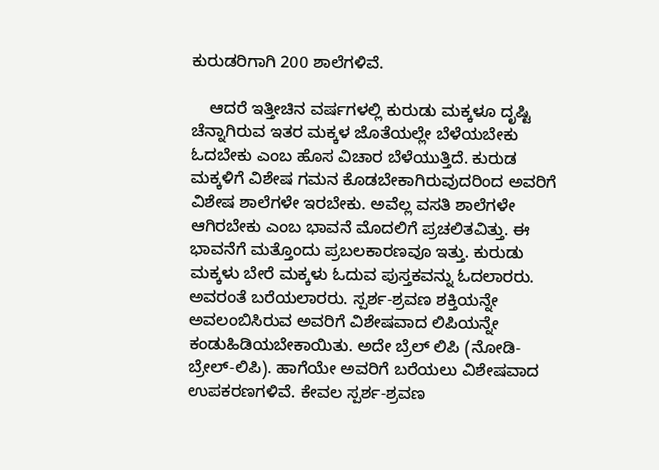ಕುರುಡರಿಗಾಗಿ 200 ಶಾಲೆಗಳಿವೆ.

    ಆದರೆ ಇತ್ತೀಚಿನ ವರ್ಷಗಳಲ್ಲಿ ಕುರುಡು ಮಕ್ಕಳೂ ದೃಷ್ಟಿ ಚೆನ್ನಾಗಿರುವ ಇತರ ಮಕ್ಕಳ ಜೊತೆಯಲ್ಲೇ ಬೆಳೆಯಬೇಕು ಓದಬೇಕು ಎಂಬ ಹೊಸ ವಿಚಾರ ಬೆಳೆಯುತ್ತಿದೆ. ಕುರುಡ ಮಕ್ಕಳಿಗೆ ವಿಶೇಷ ಗಮನ ಕೊಡಬೇಕಾಗಿರುವುದರಿಂದ ಅವರಿಗೆ ವಿಶೇಷ ಶಾಲೆಗಳೇ ಇರಬೇಕು. ಅವೆಲ್ಲ ವಸತಿ ಶಾಲೆಗಳೇ ಆಗಿರಬೇಕು ಎಂಬ ಭಾವನೆ ಮೊದಲಿಗೆ ಪ್ರಚಲಿತವಿತ್ತು. ಈ ಭಾವನೆಗೆ ಮತ್ತೊಂದು ಪ್ರಬಲಕಾರಣವೂ ಇತ್ತು. ಕುರುಡು ಮಕ್ಕಳು ಬೇರೆ ಮಕ್ಕಳು ಓದುವ ಪುಸ್ತಕವನ್ನು ಓದಲಾರರು. ಅವರಂತೆ ಬರೆಯಲಾರರು. ಸ್ಪರ್ಶ-ಶ್ರವಣ ಶಕ್ತಿಯನ್ನೇ ಅವಲಂಬಿಸಿರುವ ಅವರಿಗೆ ವಿಶೇಷವಾದ ಲಿಪಿಯನ್ನೇ ಕಂಡುಹಿಡಿಯಬೇಕಾಯಿತು. ಅದೇ ಬ್ರೆಲ್ ಲಿಪಿ (ನೋಡಿ- ಬ್ರೇಲ್-ಲಿಪಿ). ಹಾಗೆಯೇ ಅವರಿಗೆ ಬರೆಯಲು ವಿಶೇಷವಾದ ಉಪಕರಣಗಳಿವೆ. ಕೇವಲ ಸ್ಪರ್ಶ-ಶ್ರವಣ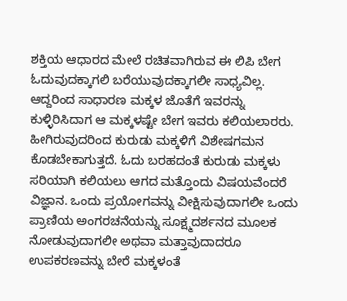ಶಕ್ತಿಯ ಆಧಾರದ ಮೇಲೆ ರಚಿತವಾಗಿರುವ ಈ ಲಿಪಿ ಬೇಗ ಓದುವುದಕ್ಕಾಗಲಿ ಬರೆಯುವುದಕ್ಕಾಗಲೀ ಸಾಧ್ಯವಿಲ್ಲ. ಆದ್ದರಿಂದ ಸಾಧಾರಣ ಮಕ್ಕಳ ಜೊತೆಗೆ ಇವರನ್ನು ಕುಳ್ಳಿರಿಸಿದಾಗ ಆ ಮಕ್ಕಳಷ್ಟೇ ಬೇಗ ಇವರು ಕಲಿಯಲಾರರು. ಹೀಗಿರುವುದರಿಂದ ಕುರುಡು ಮಕ್ಕಳಿಗೆ ವಿಶೇಷಗಮನ ಕೊಡಬೇಕಾಗುತ್ತದೆ. ಓದು ಬರಹದಂತೆ ಕುರುಡು ಮಕ್ಕಳು ಸರಿಯಾಗಿ ಕಲಿಯಲು ಆಗದ ಮತ್ತೊಂದು ವಿಷಯವೆಂದರೆ ವಿಜ್ಞಾನ. ಒಂದು ಪ್ರಯೋಗವನ್ನು ವೀಕ್ಷಿಸುವುದಾಗಲೀ ಒಂದು ಪ್ರಾಣಿಯ ಅಂಗರಚನೆಯನ್ನು ಸೂಕ್ಷ್ಮದರ್ಶನದ ಮೂಲಕ ನೋಡುವುದಾಗಲೀ ಅಥವಾ ಮತ್ತಾವುದಾದರೂ ಉಪಕರಣವನ್ನು ಬೇರೆ ಮಕ್ಕಳಂತೆ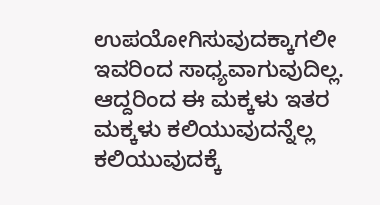ಉಪಯೋಗಿಸುವುದಕ್ಕಾಗಲೀ ಇವರಿಂದ ಸಾಧ್ಯವಾಗುವುದಿಲ್ಲ. ಆದ್ದರಿಂದ ಈ ಮಕ್ಕಳು ಇತರ ಮಕ್ಕಳು ಕಲಿಯುವುದನ್ನೆಲ್ಲ ಕಲಿಯುವುದಕ್ಕೆ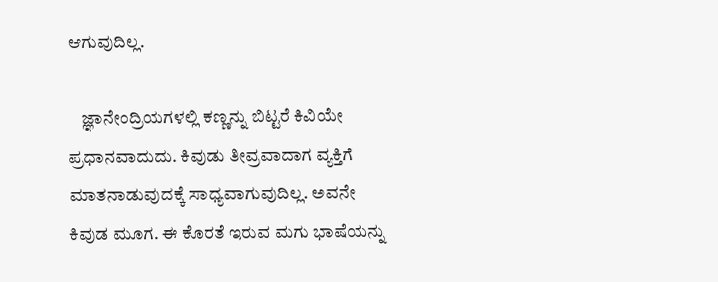ಆಗುವುದಿಲ್ಲ.

    ಜ್ಞಾನೇಂದ್ರಿಯಗಳಲ್ಲಿ ಕಣ್ಣನ್ನು ಬಿಟ್ಟರೆ ಕಿವಿಯೇ ಪ್ರಧಾನವಾದುದು. ಕಿವುಡು ತೀವ್ರವಾದಾಗ ವ್ಯಕ್ತಿಗೆ ಮಾತನಾಡುವುದಕ್ಕೆ ಸಾಧ್ಯವಾಗುವುದಿಲ್ಲ. ಅವನೇ ಕಿವುಡ ಮೂಗ. ಈ ಕೊರತೆ ಇರುವ ಮಗು ಭಾಷೆಯನ್ನು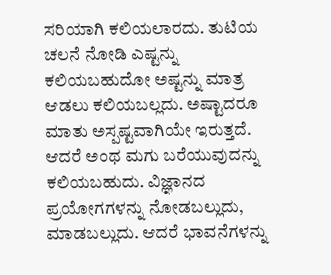ಸರಿಯಾಗಿ ಕಲಿಯಲಾರದು. ತುಟಿಯ ಚಲನೆ ನೋಡಿ ಎಷ್ಟನ್ನು ಕಲಿಯಬಹುದೋ ಅಷ್ಟನ್ನು ಮಾತ್ರ ಆಡಲು ಕಲಿಯಬಲ್ಲದು. ಅಷ್ಟಾದರೂ ಮಾತು ಅಸ್ಪಷ್ಟವಾಗಿಯೇ ಇರುತ್ತದೆ. ಆದರೆ ಅಂಥ ಮಗು ಬರೆಯುವುದನ್ನು ಕಲಿಯಬಹುದು. ವಿಜ್ಞಾನದ ಪ್ರಯೋಗಗಳನ್ನು ನೋಡಬಲ್ಲುದು, ಮಾಡಬಲ್ಲುದು. ಆದರೆ ಭಾವನೆಗಳನ್ನು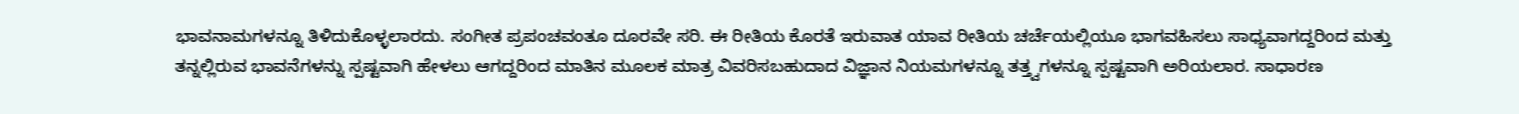ಭಾವನಾಮಗಳನ್ನೂ ತಿಳಿದುಕೊಳ್ಳಲಾರದು. ಸಂಗೀತ ಪ್ರಪಂಚವಂತೂ ದೂರವೇ ಸರಿ. ಈ ರೀತಿಯ ಕೊರತೆ ಇರುವಾತ ಯಾವ ರೀತಿಯ ಚರ್ಚೆಯಲ್ಲಿಯೂ ಭಾಗವಹಿಸಲು ಸಾಧ್ಯವಾಗದ್ದರಿಂದ ಮತ್ತು ತನ್ನಲ್ಲಿರುವ ಭಾವನೆಗಳನ್ನು ಸ್ಪಷ್ಟವಾಗಿ ಹೇಳಲು ಆಗದ್ದರಿಂದ ಮಾತಿನ ಮೂಲಕ ಮಾತ್ರ ವಿವರಿಸಬಹುದಾದ ವಿಜ್ಞಾನ ನಿಯಮಗಳನ್ನೂ ತತ್ತ್ವಗಳನ್ನೂ ಸ್ಪಷ್ಟವಾಗಿ ಅರಿಯಲಾರ. ಸಾಧಾರಣ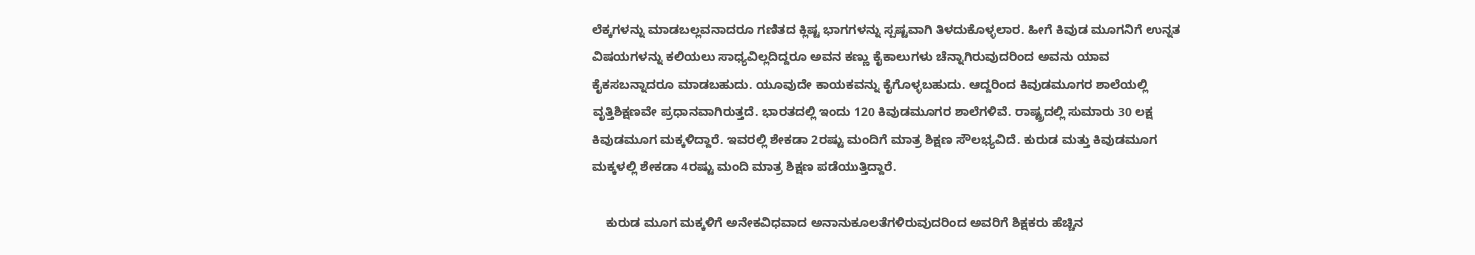ಲೆಕ್ಕಗಳನ್ನು ಮಾಡಬಲ್ಲವನಾದರೂ ಗಣಿತದ ಕ್ಲಿಷ್ಟ ಭಾಗಗಳನ್ನು ಸ್ಪಷ್ಟವಾಗಿ ತಿಳದುಕೊಳ್ಳಲಾರ. ಹೀಗೆ ಕಿವುಡ ಮೂಗನಿಗೆ ಉನ್ನತ ವಿಷಯಗಳನ್ನು ಕಲಿಯಲು ಸಾಧ್ಯವಿಲ್ಲದಿದ್ದರೂ ಅವನ ಕಣ್ಣು ಕೈಕಾಲುಗಳು ಚೆನ್ನಾಗಿರುವುದರಿಂದ ಅವನು ಯಾವ ಕೈಕಸಬನ್ನಾದರೂ ಮಾಡಬಹುದು. ಯೂವುದೇ ಕಾಯಕವನ್ನು ಕೈಗೊಳ್ಳಬಹುದು. ಆದ್ದರಿಂದ ಕಿವುಡಮೂಗರ ಶಾಲೆಯಲ್ಲಿ ವೃತ್ತಿಶಿಕ್ಷಣವೇ ಪ್ರಧಾನವಾಗಿರುತ್ತದೆ. ಭಾರತದಲ್ಲಿ ಇಂದು 120 ಕಿವುಡಮೂಗರ ಶಾಲೆಗಳಿವೆ. ರಾಷ್ಟ್ರದಲ್ಲಿ ಸುಮಾರು 30 ಲಕ್ಷ ಕಿವುಡಮೂಗ ಮಕ್ಕಳಿದ್ದಾರೆ. ಇವರಲ್ಲಿ ಶೇಕಡಾ 2ರಷ್ಟು ಮಂದಿಗೆ ಮಾತ್ರ ಶಿಕ್ಷಣ ಸೌಲಭ್ಯವಿದೆ. ಕುರುಡ ಮತ್ತು ಕಿವುಡಮೂಗ ಮಕ್ಕಳಲ್ಲಿ ಶೇಕಡಾ 4ರಷ್ಟು ಮಂದಿ ಮಾತ್ರ ಶಿಕ್ಷಣ ಪಡೆಯುತ್ತಿದ್ದಾರೆ.

    ಕುರುಡ ಮೂಗ ಮಕ್ಕಳಿಗೆ ಅನೇಕವಿಧವಾದ ಅನಾನುಕೂಲತೆಗಳಿರುವುದರಿಂದ ಅವರಿಗೆ ಶಿಕ್ಷಕರು ಹೆಚ್ಚಿನ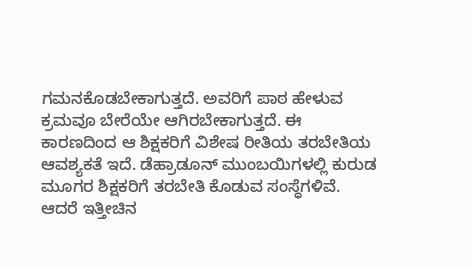ಗಮನಕೊಡಬೇಕಾಗುತ್ತದೆ. ಅವರಿಗೆ ಪಾಠ ಹೇಳುವ ಕ್ರಮವೂ ಬೇರೆಯೇ ಆಗಿರಬೇಕಾಗುತ್ತದೆ. ಈ ಕಾರಣದಿಂದ ಆ ಶಿಕ್ಷಕರಿಗೆ ವಿಶೇಷ ರೀತಿಯ ತರಬೇತಿಯ ಆವಶ್ಯಕತೆ ಇದೆ. ಡೆಹ್ರಾಡೂನ್ ಮುಂಬಯಿಗಳಲ್ಲಿ ಕುರುಡ ಮೂಗರ ಶಿಕ್ಷಕರಿಗೆ ತರಬೇತಿ ಕೊಡುವ ಸಂಸ್ಧೆಗಳಿವೆ. ಆದರೆ ಇತ್ತೀಚಿನ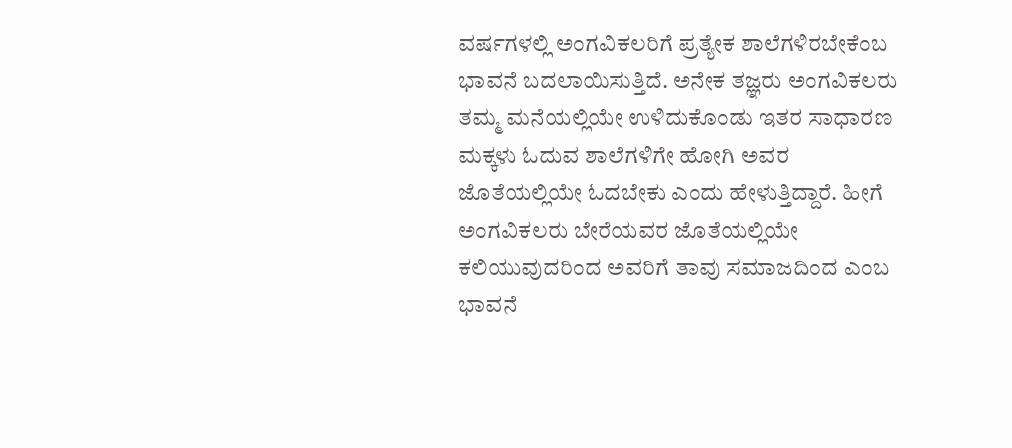ವರ್ಷಗಳಲ್ಲಿ ಅಂಗವಿಕಲರಿಗೆ ಪ್ರತ್ಯೇಕ ಶಾಲೆಗಳಿರಬೇಕೆಂಬ ಭಾವನೆ ಬದಲಾಯಿಸುತ್ತಿದೆ. ಅನೇಕ ತಜ್ಞರು ಅಂಗವಿಕಲರು ತಮ್ಮ ಮನೆಯಲ್ಲಿಯೇ ಉಳಿದುಕೊಂಡು ಇತರ ಸಾಧಾರಣ ಮಕ್ಕಳು ಓದುವ ಶಾಲೆಗಳಿಗೇ ಹೋಗಿ ಅವರ ಜೊತೆಯಲ್ಲಿಯೇ ಓದಬೇಕು ಎಂದು ಹೇಳುತ್ತಿದ್ದಾರೆ. ಹೀಗೆ ಅಂಗವಿಕಲರು ಬೇರೆಯವರ ಜೊತೆಯಲ್ಲಿಯೇ ಕಲಿಯುವುದರಿಂದ ಅವರಿಗೆ ತಾವು ಸಮಾಜದಿಂದ ಎಂಬ ಭಾವನೆ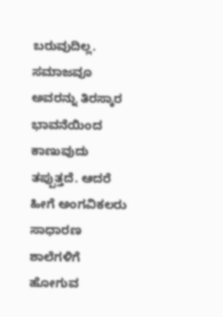ಬರುವುದಿಲ್ಲ. ಸಮಾಜವೂ ಅವರನ್ನು ತಿರಸ್ಕಾರ ಭಾವನೆಯಿಂದ ಕಾಣುವುದು ತಪ್ಪುತ್ತದೆ. ಆದರೆ ಹೀಗೆ ಅಂಗವಿಕಲರು ಸಾಧಾರಣ ಶಾಲೆಗಳಿಗೆ ಹೋಗುವ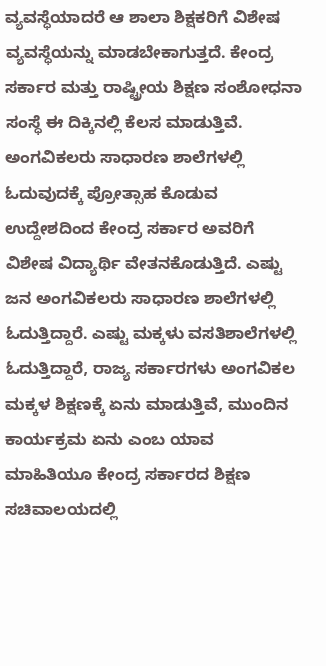ವ್ಯವಸ್ಧೆಯಾದರೆ ಆ ಶಾಲಾ ಶಿಕ್ಷಕರಿಗೆ ವಿಶೇಷ ವ್ಯವಸ್ಧೆಯನ್ನು ಮಾಡಬೇಕಾಗುತ್ತದೆ. ಕೇಂದ್ರ ಸರ್ಕಾರ ಮತ್ತು ರಾಷ್ಟ್ರೀಯ ಶಿಕ್ಷಣ ಸಂಶೋಧನಾ ಸಂಸ್ಧೆ ಈ ದಿಕ್ಕಿನಲ್ಲಿ ಕೆಲಸ ಮಾಡುತ್ತಿವೆ. ಅಂಗವಿಕಲರು ಸಾಧಾರಣ ಶಾಲೆಗಳಲ್ಲಿ ಓದುವುದಕ್ಕೆ ಪ್ರೋತ್ಸಾಹ ಕೊಡುವ ಉದ್ದೇಶದಿಂದ ಕೇಂದ್ರ ಸರ್ಕಾರ ಅವರಿಗೆ ವಿಶೇಷ ವಿದ್ಯಾರ್ಥಿ ವೇತನಕೊಡುತ್ತಿದೆ. ಎಷ್ಟು ಜನ ಅಂಗವಿಕಲರು ಸಾಧಾರಣ ಶಾಲೆಗಳಲ್ಲಿ ಓದುತ್ತಿದ್ದಾರೆ. ಎಷ್ಟು ಮಕ್ಕಳು ವಸತಿಶಾಲೆಗಳಲ್ಲಿ ಓದುತ್ತಿದ್ದಾರೆ, ರಾಜ್ಯ ಸರ್ಕಾರಗಳು ಅಂಗವಿಕಲ ಮಕ್ಕಳ ಶಿಕ್ಷಣಕ್ಕೆ ಏನು ಮಾಡುತ್ತಿವೆ, ಮುಂದಿನ ಕಾರ್ಯಕ್ರಮ ಏನು ಎಂಬ ಯಾವ ಮಾಹಿತಿಯೂ ಕೇಂದ್ರ ಸರ್ಕಾರದ ಶಿಕ್ಷಣ ಸಚಿವಾಲಯದಲ್ಲಿ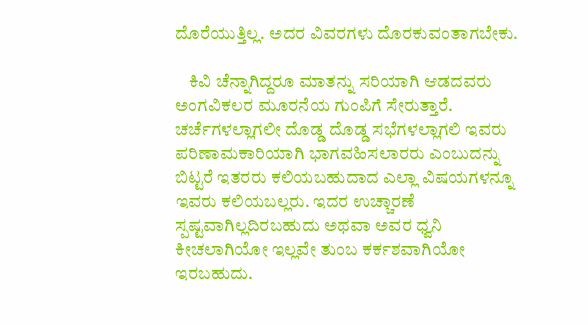ದೊರೆಯುತ್ತಿಲ್ಲ. ಅದರ ವಿವರಗಳು ದೊರಕುವಂತಾಗಬೇಕು.

    ಕಿವಿ ಚೆನ್ನಾಗಿದ್ದರೂ ಮಾತನ್ನು ಸರಿಯಾಗಿ ಆಡದವರು ಅಂಗವಿಕಲರ ಮೂರನೆಯ ಗುಂಪಿಗೆ ಸೇರುತ್ತಾರೆ. ಚರ್ಚೆಗಳಲ್ಲಾಗಲೀ ದೊಡ್ಡ ದೊಡ್ಡ ಸಭೆಗಳಲ್ಲಾಗಲಿ ಇವರು ಪರಿಣಾಮಕಾರಿಯಾಗಿ ಭಾಗವಹಿಸಲಾರರು ಎಂಬುದನ್ನು ಬಿಟ್ಟರೆ ಇತರರು ಕಲಿಯಬಹುದಾದ ಎಲ್ಲಾ ವಿಷಯಗಳನ್ನೂ ಇವರು ಕಲಿಯಬಲ್ಲರು. ಇದರ ಉಚ್ಚಾರಣೆ ಸ್ಪಷ್ಟವಾಗಿಲ್ಲದಿರಬಹುದು ಅಥವಾ ಅವರ ಧ್ವನಿ ಕೀಚಲಾಗಿಯೋ ಇಲ್ಲವೇ ತುಂಬ ಕರ್ಕಶವಾಗಿಯೋ ಇರಬಹುದು.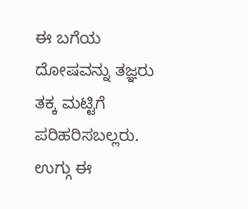ಈ ಬಗೆಯ ದೋಷವನ್ನು ತಜ್ಞರು ತಕ್ಕ ಮಟ್ಟಿಗೆ ಪರಿಹರಿಸಬಲ್ಲರು. ಉಗ್ಗು ಈ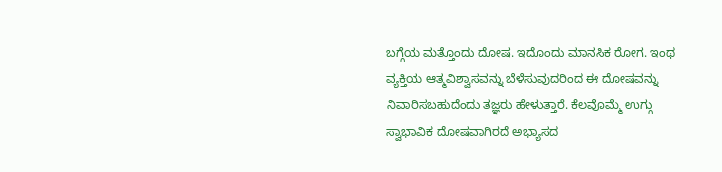ಬಗ್ಗೆಯ ಮತ್ತೊಂದು ದೋಷ. ಇದೊಂದು ಮಾನಸಿಕ ರೋಗ. ಇಂಥ ವ್ಯಕ್ತಿಯ ಆತ್ಮವಿಶ್ವಾಸವನ್ನು ಬೆಳೆಸುವುದರಿಂದ ಈ ದೋಷವನ್ನು ನಿವಾರಿಸಬಹುದೆಂದು ತಜ್ಞರು ಹೇಳುತ್ತಾರೆ. ಕೆಲವೊಮ್ಮೆ ಉಗ್ಗು ಸ್ವಾಭಾವಿಕ ದೋಷವಾಗಿರದೆ ಅಭ್ಯಾಸದ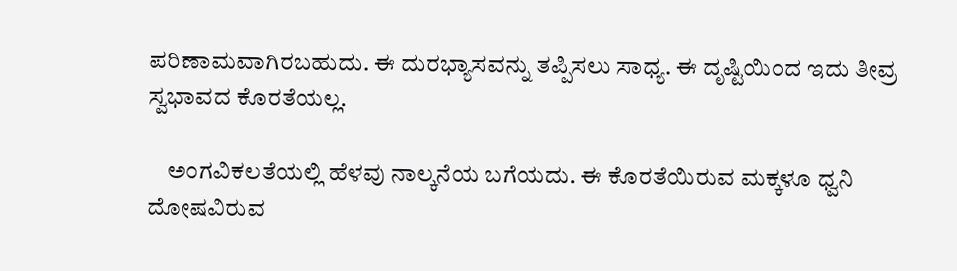ಪರಿಣಾಮವಾಗಿರಬಹುದು. ಈ ದುರಭ್ಯಾಸವನ್ನು ತಪ್ಪಿಸಲು ಸಾಧ್ಯ. ಈ ದೃಷ್ಟಿಯಿಂದ ಇದು ತೀವ್ರ ಸ್ವಭಾವದ ಕೊರತೆಯಲ್ಲ.

    ಅಂಗವಿಕಲತೆಯಲ್ಲಿ ಹೆಳವು ನಾಲ್ಕನೆಯ ಬಗೆಯದು. ಈ ಕೊರತೆಯಿರುವ ಮಕ್ಕಳೂ ಧ್ವನಿ ದೋಷವಿರುವ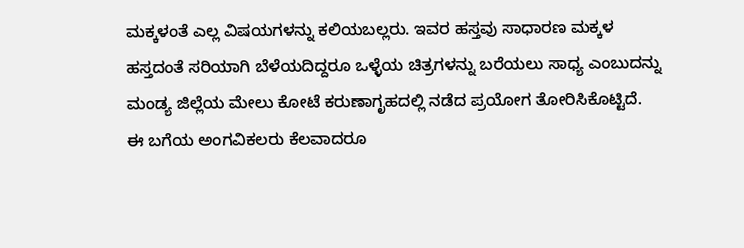ಮಕ್ಕಳಂತೆ ಎಲ್ಲ ವಿಷಯಗಳನ್ನು ಕಲಿಯಬಲ್ಲರು. ಇವರ ಹಸ್ತವು ಸಾಧಾರಣ ಮಕ್ಕಳ ಹಸ್ತದಂತೆ ಸರಿಯಾಗಿ ಬೆಳೆಯದಿದ್ದರೂ ಒಳ್ಳೆಯ ಚಿತ್ರಗಳನ್ನು ಬರೆಯಲು ಸಾಧ್ಯ ಎಂಬುದನ್ನು ಮಂಡ್ಯ ಜಿಲ್ಲೆಯ ಮೇಲು ಕೋಟೆ ಕರುಣಾಗೃಹದಲ್ಲಿ ನಡೆದ ಪ್ರಯೋಗ ತೋರಿಸಿಕೊಟ್ಟಿದೆ. ಈ ಬಗೆಯ ಅಂಗವಿಕಲರು ಕೆಲವಾದರೂ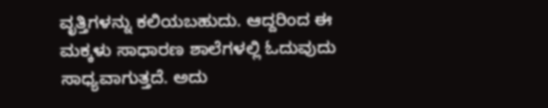ವೃತ್ತಿಗಳನ್ನು ಕಲಿಯಬಹುದು. ಆದ್ದರಿಂದ ಈ ಮಕ್ಕಳು ಸಾಧಾರಣ ಶಾಲೆಗಳಲ್ಲಿ ಓದುವುದು ಸಾಧ್ಯವಾಗುತ್ತದೆ. ಅದು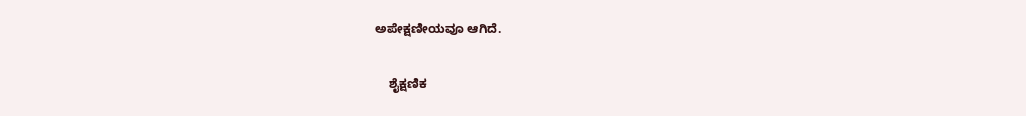ಅಪೇಕ್ಷಣೀಯವೂ ಆಗಿದೆ.

    ಶೈಕ್ಷಣಿಕ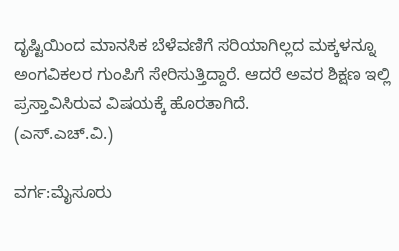ದೃಷ್ಟಿಯಿಂದ ಮಾನಸಿಕ ಬೆಳೆವಣಿಗೆ ಸರಿಯಾಗಿಲ್ಲದ ಮಕ್ಕಳನ್ನೂ ಅಂಗವಿಕಲರ ಗುಂಪಿಗೆ ಸೇರಿಸುತ್ತಿದ್ದಾರೆ. ಆದರೆ ಅವರ ಶಿಕ್ಷಣ ಇಲ್ಲಿ ಪ್ರಸ್ತಾವಿಸಿರುವ ವಿಷಯಕ್ಕೆ ಹೊರತಾಗಿದೆ.
(ಎಸ್.ಎಚ್.ವಿ.)

ವರ್ಗ:ಮೈಸೂರು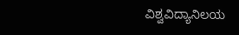ವಿಶ್ವವಿದ್ಯಾನಿಲಯ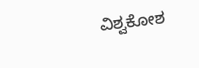ವಿಶ್ವಕೋಶ